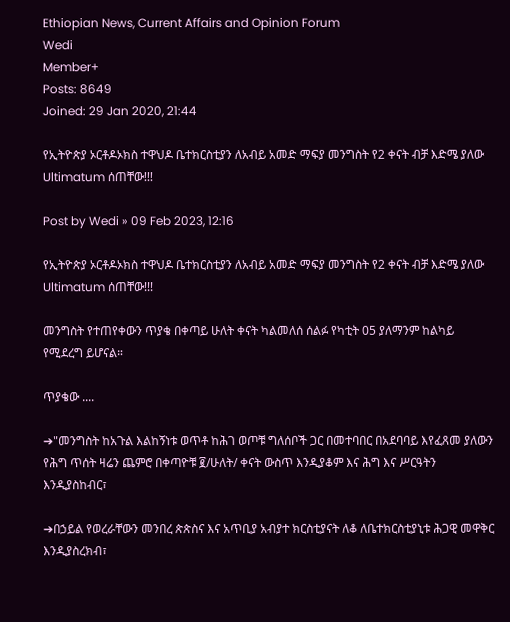Ethiopian News, Current Affairs and Opinion Forum
Wedi
Member+
Posts: 8649
Joined: 29 Jan 2020, 21:44

የኢትዮጵያ ኦርቶዶኦክስ ተዋህዶ ቤተክርስቲያን ለአብይ አመድ ማፍያ መንግስት የ2 ቀናት ብቻ እድሜ ያለው Ultimatum ሰጠቸው!!!

Post by Wedi » 09 Feb 2023, 12:16

የኢትዮጵያ ኦርቶዶኦክስ ተዋህዶ ቤተክርስቲያን ለአብይ አመድ ማፍያ መንግስት የ2 ቀናት ብቻ እድሜ ያለው Ultimatum ሰጠቸው!!!

መንግስት የተጠየቀውን ጥያቄ በቀጣይ ሁለት ቀናት ካልመለሰ ሰልፉ የካቲት 05 ያለማንም ከልካይ የሚደረግ ይሆናል።

ጥያቄው ....

➔"መንግስት ከአጉል እልከኝነቱ ወጥቶ ከሕገ ወጦቹ ግለሰቦች ጋር በመተባበር በአደባባይ እየፈጸመ ያለውን የሕግ ጥሰት ዛሬን ጨምሮ በቀጣዮቹ ፪/ሁለት/ ቀናት ውስጥ እንዲያቆም እና ሕግ እና ሥርዓትን እንዲያስከብር፣

➔በኃይል የወረራቸውን መንበረ ጵጵስና እና አጥቢያ አብያተ ክርስቲያናት ለቆ ለቤተክርስቲያኒቱ ሕጋዊ መዋቅር እንዲያስረክብ፣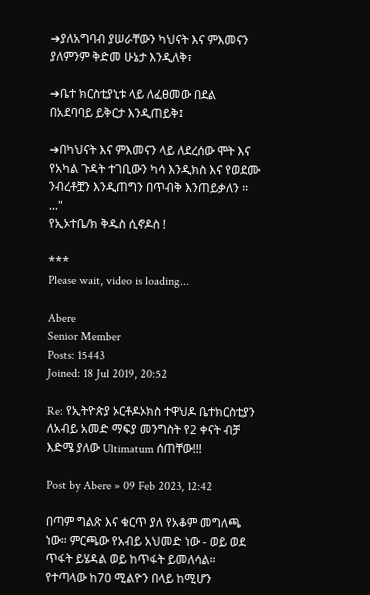➔ያለአግባብ ያሠራቸውን ካህናት እና ምእመናን ያለምንም ቅድመ ሁኔታ እንዲለቅ፣

➔ቤተ ክርስቲያኒቱ ላይ ለፈፀመው በደል በአደባባይ ይቅርታ እንዲጠይቅ፤

➔በካህናት እና ምእመናን ላይ ለደረሰው ሞት እና የአካል ጉዳት ተገቢውን ካሳ እንዲክስ እና የወደሙ ንብረቶቿን እንዲጠግን በጥብቅ እንጠይቃለን ፡፡..."
የኢኦተቤ/ክ ቅዱስ ሲኖዶስ !

***
Please wait, video is loading...

Abere
Senior Member
Posts: 15443
Joined: 18 Jul 2019, 20:52

Re: የኢትዮጵያ ኦርቶዶኦክስ ተዋህዶ ቤተክርስቲያን ለአብይ አመድ ማፍያ መንግስት የ2 ቀናት ብቻ እድሜ ያለው Ultimatum ሰጠቸው!!!

Post by Abere » 09 Feb 2023, 12:42

በጣም ግልጽ እና ቁርጥ ያለ የአቆም መግለጫ ነው። ምርጫው የአብይ አህመድ ነው - ወይ ወደ ጥፋት ይሄዳል ወይ ከጥፋት ይመለሳል። የተጣላው ከ70 ሚልዮን በላይ ከሚሆን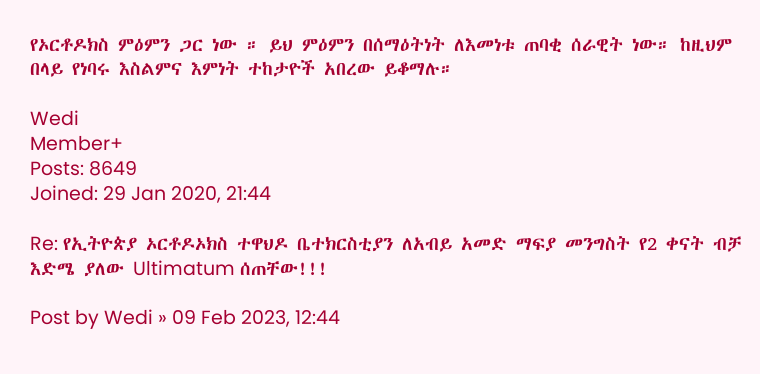የኦርቶዶክስ ምዕምን ጋር ነው ። ይህ ምዕምን በሰማዕትነት ለእመነቱ ጠባቂ ሰራዊት ነው። ከዚህም በላይ የነባሩ እስልምና እምነት ተከታዮች አበረው ይቆማሉ።

Wedi
Member+
Posts: 8649
Joined: 29 Jan 2020, 21:44

Re: የኢትዮጵያ ኦርቶዶኦክስ ተዋህዶ ቤተክርስቲያን ለአብይ አመድ ማፍያ መንግስት የ2 ቀናት ብቻ እድሜ ያለው Ultimatum ሰጠቸው!!!

Post by Wedi » 09 Feb 2023, 12:44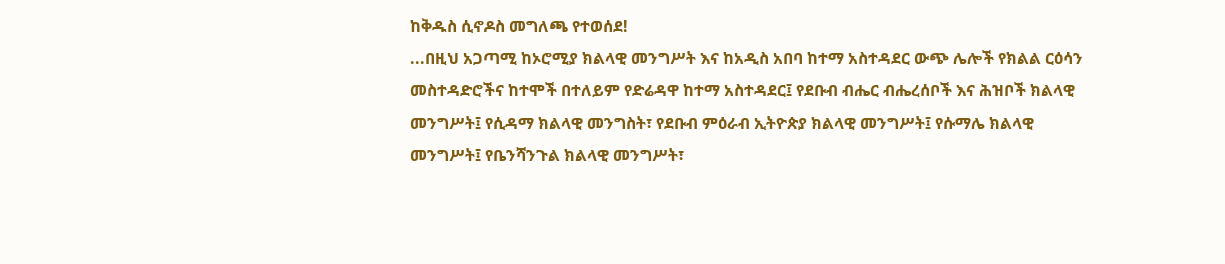ከቅዱስ ሲኖዶስ መግለጫ የተወሰደ!
...በዚህ አጋጣሚ ከኦሮሚያ ክልላዊ መንግሥት እና ከአዲስ አበባ ከተማ አስተዳደር ውጭ ሌሎች የክልል ርዕሳን መስተዳድሮችና ከተሞች በተለይም የድሬዳዋ ከተማ አስተዳደር፤ የደቡብ ብሔር ብሔረሰቦች እና ሕዝቦች ክልላዊ መንግሥት፤ የሲዳማ ክልላዊ መንግስት፣ የደቡብ ምዕራብ ኢትዮጵያ ክልላዊ መንግሥት፤ የሱማሌ ክልላዊ መንግሥት፤ የቤንሻንጉል ክልላዊ መንግሥት፣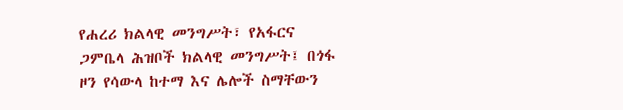የሐረሪ ክልላዊ መንግሥት፣ የአፋርና ጋምቤላ ሕዝቦች ክልላዊ መንግሥት፤ በጎፋ ዞን የሳውላ ከተማ እና ሌሎች ስማቸውን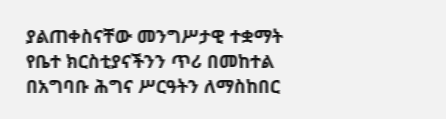ያልጠቀስናቸው መንግሥታዊ ተቋማት የቤተ ክርስቲያናችንን ጥሪ በመከተል በአግባቡ ሕግና ሥርዓትን ለማስከበር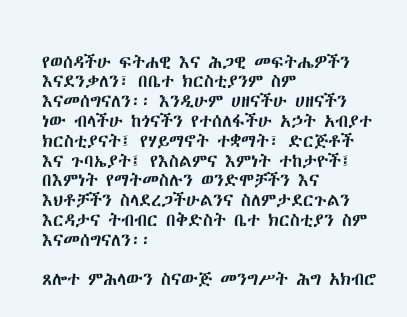የወሰዳችሁ ፍትሐዊ እና ሕጋዊ መፍትሔዎችን እናደንቃለን፣ በቤተ ክርስቲያንም ስም እናመሰግናለን፡፡ እንዲሁም ሀዘናችሁ ሀዘናችን ነው ብላችሁ ከጎናችን የተሰለፋችሁ አኃት አብያተ ክርስቲያናት፤ የሃይማኖት ተቋማት፣ ድርጅቶች እና ጉባኤያት፤ የእስልምና እምነት ተከታዮች፤ በእምነት የማትመስሉን ወንድሞቻችን እና እህቶቻችን ስላደረጋችሁልንና ስለምታደርጉልን እርዳታና ትብብር በቅድስት ቤተ ክርስቲያን ስም እናመሰግናለን፡፡

ጸሎተ ምሕላውን ስናውጅ መንግሥት ሕግ አክብሮ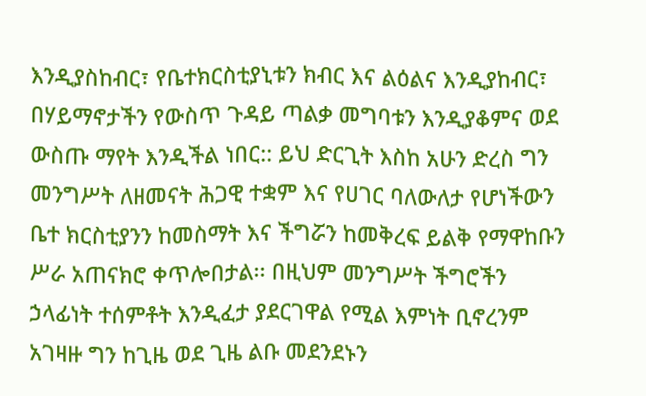እንዲያስከብር፣ የቤተክርስቲያኒቱን ክብር እና ልዕልና እንዲያከብር፣ በሃይማኖታችን የውስጥ ጉዳይ ጣልቃ መግባቱን እንዲያቆምና ወደ ውስጡ ማየት እንዲችል ነበር:: ይህ ድርጊት እስከ አሁን ድረስ ግን መንግሥት ለዘመናት ሕጋዊ ተቋም እና የሀገር ባለውለታ የሆነችውን ቤተ ክርስቲያንን ከመስማት እና ችግሯን ከመቅረፍ ይልቅ የማዋከቡን ሥራ አጠናክሮ ቀጥሎበታል፡፡ በዚህም መንግሥት ችግሮችን ኃላፊነት ተሰምቶት እንዲፈታ ያደርገዋል የሚል እምነት ቢኖረንም አገዛዙ ግን ከጊዜ ወደ ጊዜ ልቡ መደንደኑን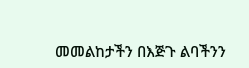መመልከታችን በእጅጉ ልባችንን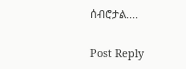ሰብሮታል....

Post Reply